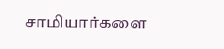சாமியார்களை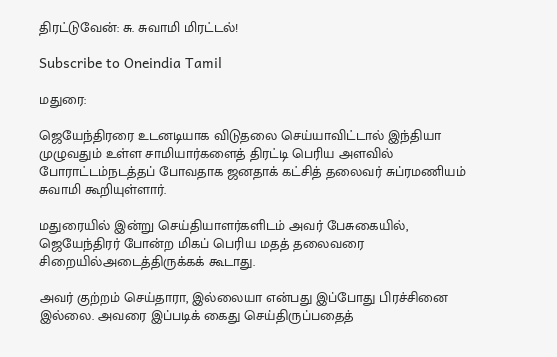திரட்டுவேன்: சு. சுவாமி மிரட்டல்!

Subscribe to Oneindia Tamil

மதுரை:

ஜெயேந்திரரை உடனடியாக விடுதலை செய்யாவிட்டால் இந்தியா முழுவதும் உள்ள சாமியார்களைத் திரட்டி பெரிய அளவில் போராட்டம்நடத்தப் போவதாக ஜனதாக் கட்சித் தலைவர் சுப்ரமணியம் சுவாமி கூறியுள்ளார்.

மதுரையில் இன்று செய்தியாளர்களிடம் அவர் பேசுகையில், ஜெயேந்திரர் போன்ற மிகப் பெரிய மதத் தலைவரை சிறையில்அடைத்திருக்கக் கூடாது.

அவர் குற்றம் செய்தாரா, இல்லையா என்பது இப்போது பிரச்சினை இல்லை. அவரை இப்படிக் கைது செய்திருப்பதைத்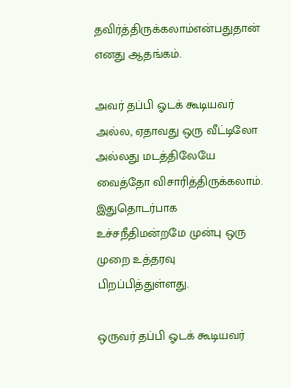தவிர்த்திருக்கலாம்என்பதுதான் எனது ஆதங்கம்.

அவர் தப்பி ஓடக் கூடியவர் அல்ல, ஏதாவது ஒரு வீட்டிலோ அல்லது மடத்திலேயே வைத்தோ விசாரித்திருக்கலாம். இதுதொடர்பாக உச்சநீதிமன்றமே முன்பு ஒரு முறை உத்தரவு பிறப்பித்துள்ளது.

ஒருவர் தப்பி ஓடக் கூடியவர்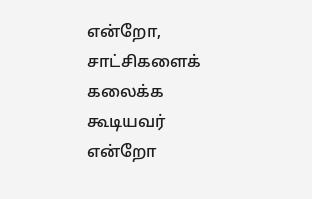என்றோ, சாட்சிகளைக் கலைக்க கூடியவர் என்றோ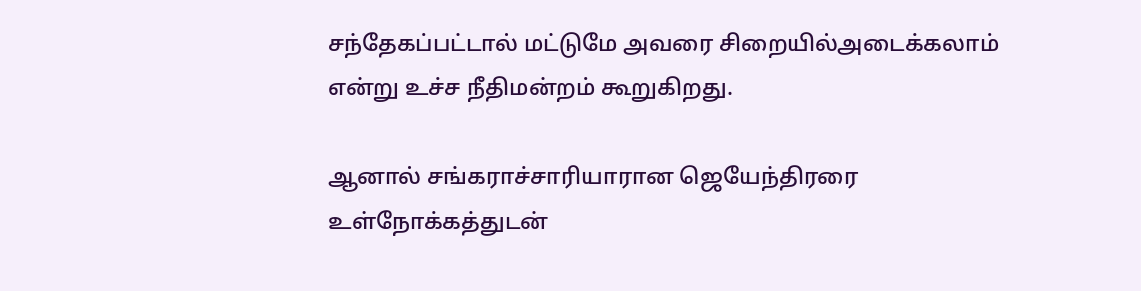சந்தேகப்பட்டால் மட்டுமே அவரை சிறையில்அடைக்கலாம் என்று உச்ச நீதிமன்றம் கூறுகிறது.

ஆனால் சங்கராச்சாரியாரான ஜெயேந்திரரை உள்நோக்கத்துடன்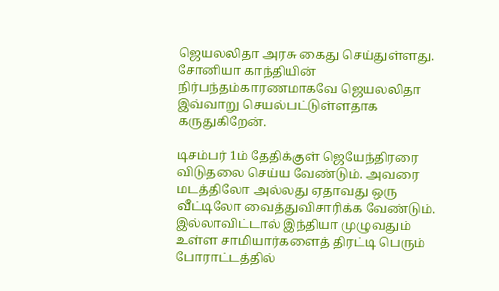ஜெயலலிதா அரசு கைது செய்துள்ளது. சோனியா காந்தியின் நிர்பந்தம்காரணமாகவே ஜெயலலிதா இவ்வாறு செயல்பட்டுள்ளதாக கருதுகிறேன்.

டிசம்பர் 1ம் தேதிக்குள் ஜெயேந்திரரை விடுதலை செய்ய வேண்டும். அவரை மடத்திலோ அல்லது ஏதாவது ஒரு வீட்டிலோ வைத்துவிசாரிக்க வேண்டும். இல்லாவிட்டால் இந்தியா முழுவதும் உள்ள சாமியார்களைத் திரட்டி பெரும் போராட்டத்தில்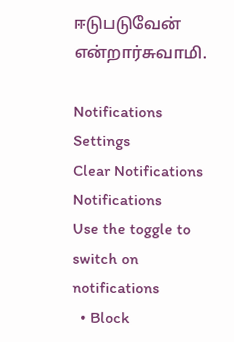ஈடுபடுவேன் என்றார்சுவாமி.

Notifications
Settings
Clear Notifications
Notifications
Use the toggle to switch on notifications
  • Block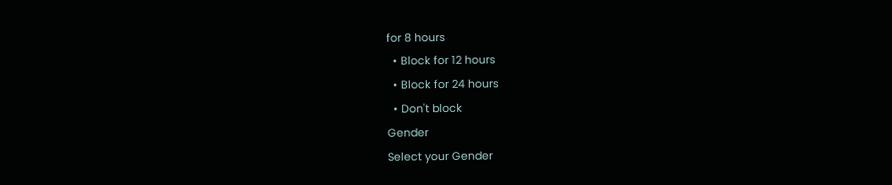for 8 hours
  • Block for 12 hours
  • Block for 24 hours
  • Don't block
Gender
Select your Gender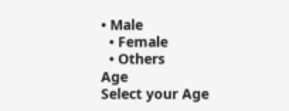• Male
  • Female
  • Others
Age
Select your Age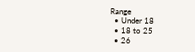Range
  • Under 18
  • 18 to 25
  • 26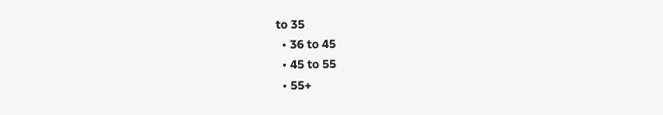to 35
  • 36 to 45
  • 45 to 55
  • 55+